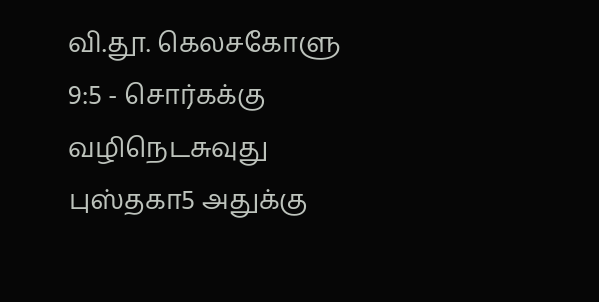வி.தூ. கெலசகோளு 9:5 - சொர்கக்கு வழிநெடசுவுது புஸ்தகா5 அதுக்கு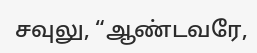சவுலு, “ஆண்டவரே,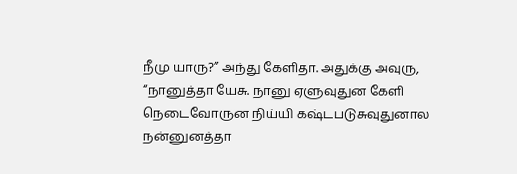நீமு யாரு?” அந்து கேளிதா. அதுக்கு அவுரு, “நானுத்தா யேசு. நானு ஏளுவுதுன கேளி நெடைவோருன நிய்யி கஷ்டபடுசுவுதுனால நன்னுனத்தா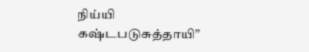நிய்யி கஷ்டபடுசுத்தாயி”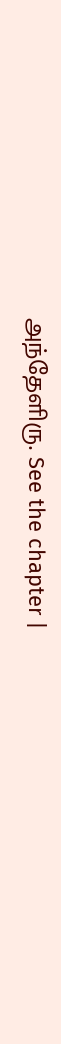அந்தேளிரு. See the chapter |